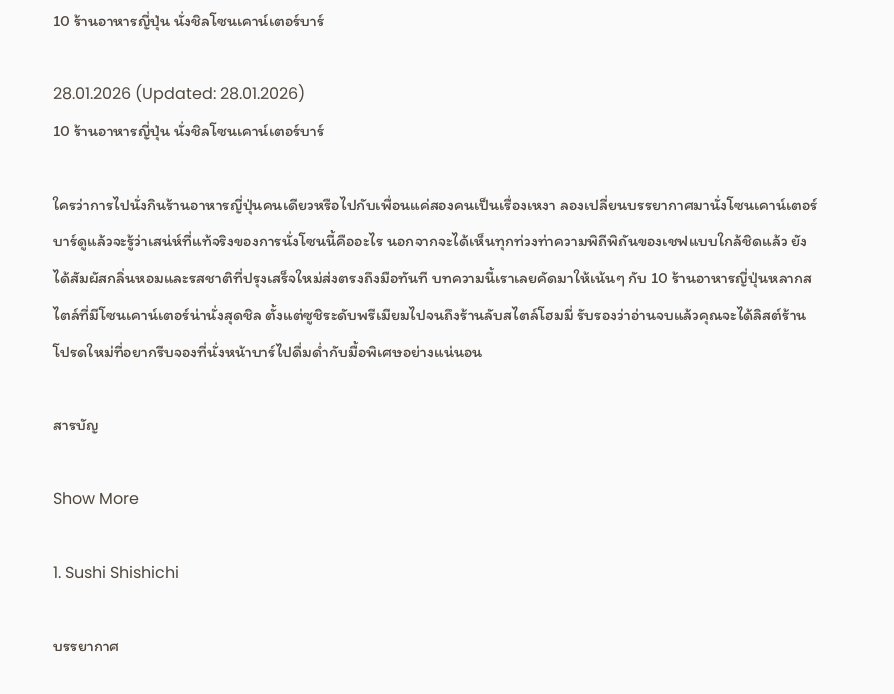10 ร้านอาหารญี่ปุ่น นั่งชิลโซนเคาน์เตอร์บาร์

28.01.2026 (Updated: 28.01.2026)
10 ร้านอาหารญี่ปุ่น นั่งชิลโซนเคาน์เตอร์บาร์

ใครว่าการไปนั่งกินร้านอาหารญี่ปุ่นคนเดียวหรือไปกับเพื่อนแค่สองคนเป็นเรื่องเหงา ลองเปลี่ยนบรรยากาศมานั่งโซนเคาน์เตอร์บาร์ดูแล้วจะรู้ว่าเสน่ห์ที่แท้จริงของการนั่งโซนนี้คืออะไร นอกจากจะได้เห็นทุกท่วงท่าความพิถีพิถันของเชฟแบบใกล้ชิดแล้ว ยังได้สัมผัสกลิ่นหอมและรสชาติที่ปรุงเสร็จใหม่ส่งตรงถึงมือทันที บทความนี้เราเลยคัดมาให้เน้นๆ กับ 10 ร้านอาหารญี่ปุ่นหลากสไตล์ที่มีโซนเคาน์เตอร์น่านั่งสุดชิล ตั้งแต่ซูชิระดับพรีเมียมไปจนถึงร้านลับสไตล์โฮมมี่ รับรองว่าอ่านจบแล้วคุณจะได้ลิสต์ร้านโปรดใหม่ที่อยากรีบจองที่นั่งหน้าบาร์ไปดื่มด่ำกับมื้อพิเศษอย่างแน่นอน

สารบัญ

Show More

1. Sushi Shishichi

บรรยากาศ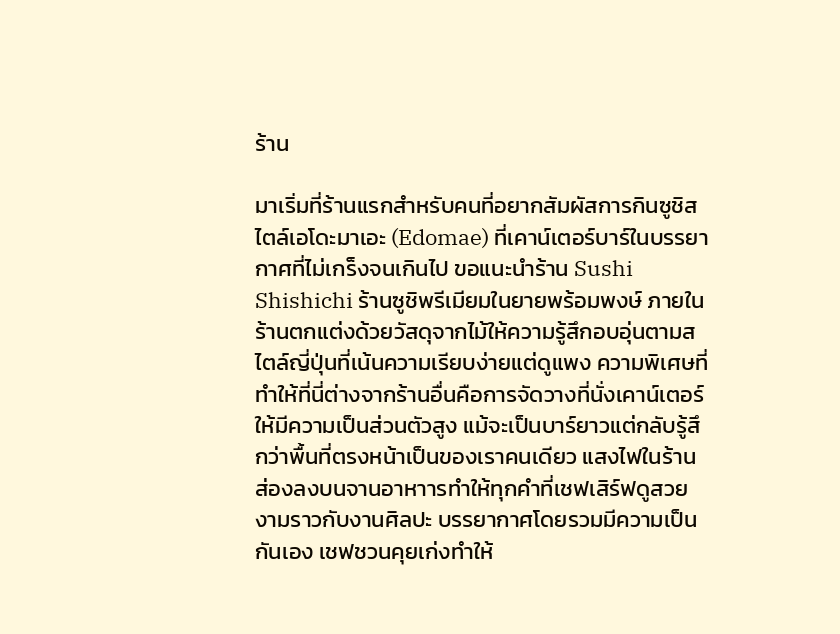ร้าน

มาเริ่มที่ร้านแรกสำหรับคนที่อยากสัมผัสการกินซูชิสไตล์เอโดะมาเอะ (Edomae) ที่เคาน์เตอร์บาร์ในบรรยากาศที่ไม่เกร็งจนเกินไป ขอแนะนำร้าน Sushi Shishichi ร้านซูชิพรีเมียมในยายพร้อมพงษ์ ภายในร้านตกแต่งด้วยวัสดุจากไม้ให้ความรู้สึกอบอุ่นตามสไตล์ญี่ปุ่นที่เน้นความเรียบง่ายแต่ดูแพง ความพิเศษที่ทำให้ที่นี่ต่างจากร้านอื่นคือการจัดวางที่นั่งเคาน์เตอร์ให้มีความเป็นส่วนตัวสูง แม้จะเป็นบาร์ยาวแต่กลับรู้สึกว่าพื้นที่ตรงหน้าเป็นของเราคนเดียว แสงไฟในร้านส่องลงบนจานอาหาารทำให้ทุกคำที่เชฟเสิร์ฟดูสวยงามราวกับงานศิลปะ บรรยากาศโดยรวมมีความเป็นกันเอง เชฟชวนคุยเก่งทำให้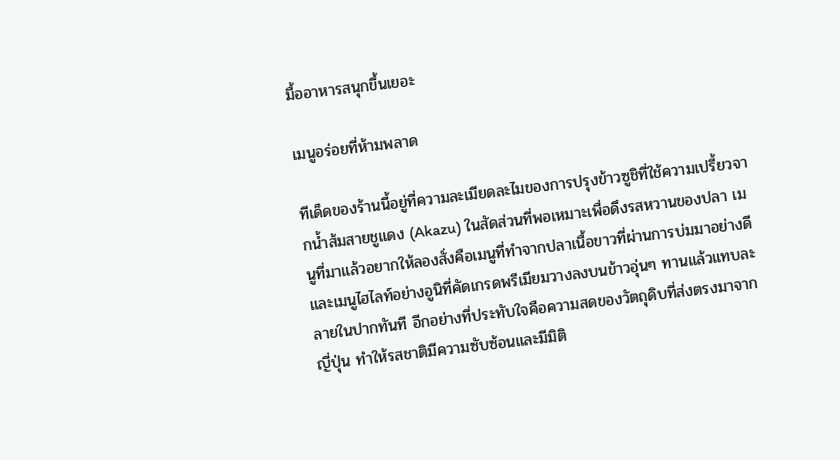มื้ออาหารสนุกขึ้นเยอะ

เมนูอร่อยที่ห้ามพลาด

ทีเด็ดของร้านนี้อยู่ที่ความละเมียดละไมของการปรุงข้าวซูชิที่ใช้ความเปรี้ยวจากน้ำส้มสายชูแดง (Akazu) ในสัดส่วนที่พอเหมาะเพื่อดึงรสหวานของปลา เมนูที่มาแล้วอยากให้ลองสั่งคือเมนูที่ทำจากปลาเนื้อขาวที่ผ่านการบ่มมาอย่างดี และเมนูไฮไลท์อย่างอูนิที่คัดเกรดพรีเมียมวางลงบนข้าวอุ่นๆ ทานแล้วแทบละลายในปากทันที อีกอย่างที่ประทับใจคือความสดของวัตถุดิบที่ส่งตรงมาจากญี่ปุ่น ทำให้รสชาติมีความซับซ้อนและมีมิติ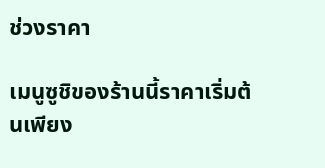ช่วงราคา

เมนูซูชิของร้านนี้ราคาเริ่มต้นเพียง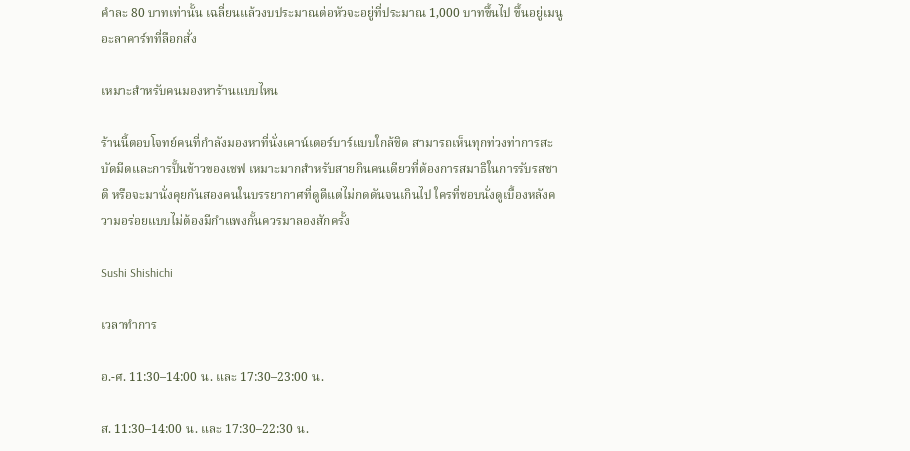คำละ 80 บาทเท่านั้น เฉลี่ยนแล้วงบประมาณต่อหัวจะอยู่ที่ประมาณ 1,000 บาทขึ้นไป ขึ้นอยู่เมนูอะลาคาร์ทที่ลือกสั่ง

เหมาะสำหรับคนมองหาร้านแบบไหน

ร้านนี้ตอบโจทย์คนที่กำลังมองหาที่นั่งเคาน์เตอร์บาร์แบบใกล้ชิด สามารถเห็นทุกท่วงท่าการสะบัดมีดและการปั้นข้าวของเชฟ เหมาะมากสำหรับสายกินคนเดียวที่ต้องการสมาธิในการรับรสชาติ หรือจะมานั่งคุยกันสองคนในบรรยากาศที่ดูดีแต่ไม่กดดันจนเกินไป ใครที่ชอบนั่งดูเบื้องหลังความอร่อยแบบไม่ต้องมีกำแพงกั้นควรมาลองสักครั้ง

Sushi Shishichi

เวลาทำการ

อ.-ศ. 11:30–14:00 น. และ 17:30–23:00 น.

ส. 11:30–14:00 น. และ 17:30–22:30 น.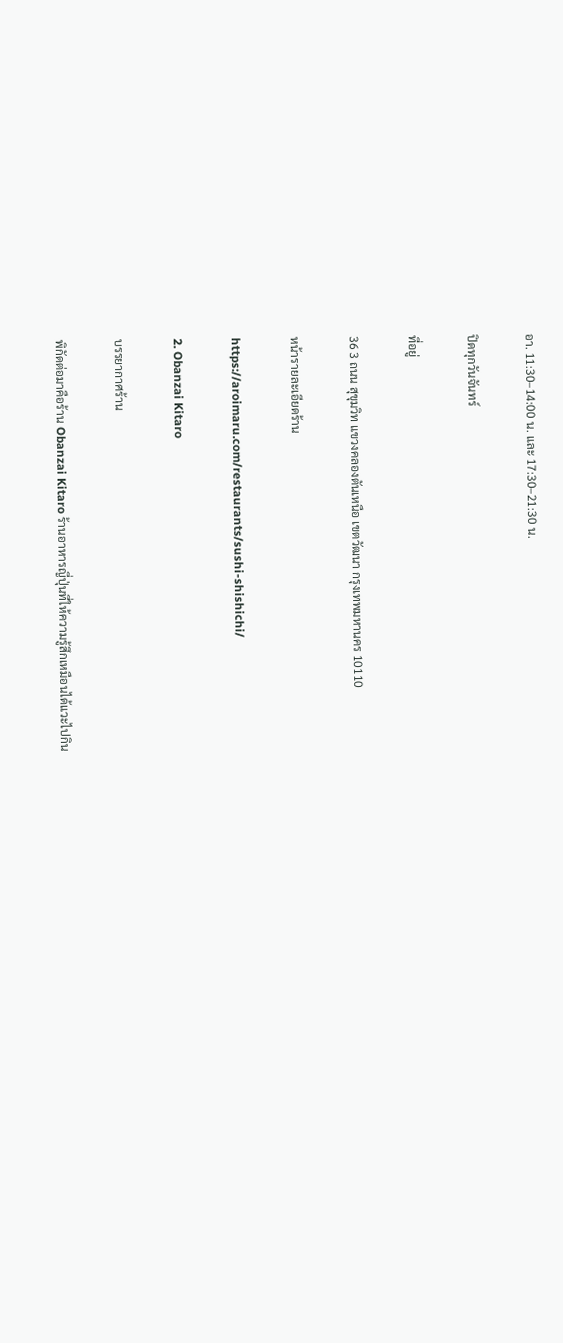อา. 11:30–14:00 น. และ 17:30–21:30 น.

ปิดทุกวันจันทร์

ที่อยู่

36 3 ถนน สุขุมวิท แขวงคลองตันเหนือ เขตวัฒนา กรุงเทพมหานคร 10110

หน้ารายละเอียดร้าน

https://aroimaru.com/restaurants/sushi-shishichi/

2. Obanzai Kitaro

บรรยากาศร้าน

พิกัดต่อมาคือร้าน Obanzai Kitaro ร้านอาหารญี่ปุ่นที่ให้ความรู้สึกเหมือนได้แวะไปกิน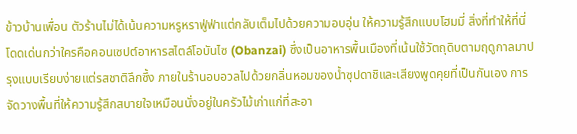ข้าวบ้านเพื่อน ตัวร้านไม่ได้เน้นความหรูหราฟู่ฟ่าแต่กลับเต็มไปด้วยความอบอุ่น ให้ความรู้สึกแบบโฮมมี่ สิ่งที่ทำให้ที่นี่โดดเด่นกว่าใครคือคอนเซปต์อาหารสไตล์โอบันไซ (Obanzai) ซึ่งเป็นอาหารพื้นเมืองที่เน้นใช้วัตถุดิบตามฤดูกาลมาปรุงแบบเรียบง่ายแต่รสชาติลึกซึ้ง ภายในร้านอบอวลไปด้วยกลิ่นหอมของน้ำซุปดาชิและเสียงพูดคุยที่เป็นกันเอง การจัดวางพื้นที่ให้ความรู้สึกสบายใจเหมือนนั่งอยู่ในครัวไม้เก่าแก่ที่สะอา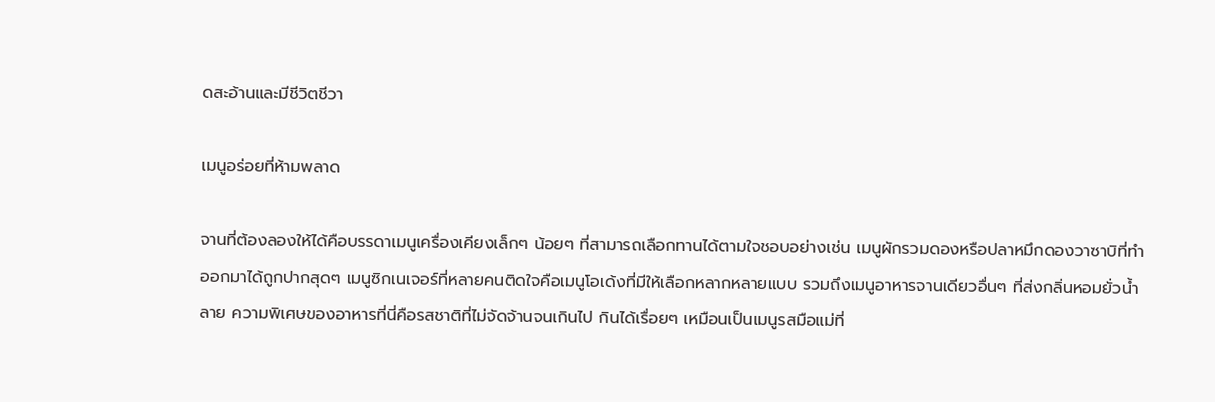ดสะอ้านและมีชีวิตชีวา

เมนูอร่อยที่ห้ามพลาด

จานที่ต้องลองให้ได้คือบรรดาเมนูเครื่องเคียงเล็กๆ น้อยๆ ที่สามารถเลือกทานได้ตามใจชอบอย่างเช่น เมนูผักรวมดองหรือปลาหมึกดองวาซาบิที่ทำออกมาได้ถูกปากสุดๆ เมนูซิกเนเจอร์ที่หลายคนติดใจคือเมนูโอเด้งที่มีให้เลือกหลากหลายแบบ รวมถึงเมนูอาหารจานเดียวอื่นๆ ที่ส่งกลิ่นหอมยั่วน้ำลาย ความพิเศษของอาหารที่นี่คือรสชาติที่ไม่จัดจ้านจนเกินไป กินได้เรื่อยๆ เหมือนเป็นเมนูรสมือแม่ที่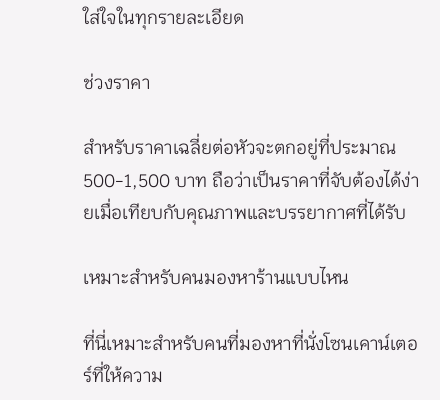ใส่ใจในทุกรายละเอียด

ช่วงราคา

สำหรับราคาเฉลี่ยต่อหัวจะตกอยู่ที่ประมาณ 500-1,500 บาท ถือว่าเป็นราคาที่จับต้องได้ง่ายเมื่อเทียบกับคุณภาพและบรรยากาศที่ได้รับ

เหมาะสำหรับคนมองหาร้านแบบไหน

ที่นี่เหมาะสำหรับคนที่มองหาที่นั่งโซนเคาน์เตอร์ที่ให้ความ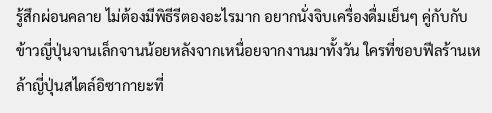รู้สึกผ่อนคลาย ไม่ต้องมีพิธีรีตองอะไรมาก อยากนั่งจิบเครื่องดื่มเย็นๆ คู่กับกับข้าวญี่ปุ่นจานเล็กจานน้อยหลังจากเหนื่อยจากงานมาทั้งวัน ใครที่ชอบฟีลร้านเหล้าญี่ปุ่นสไตล์อิซากายะที่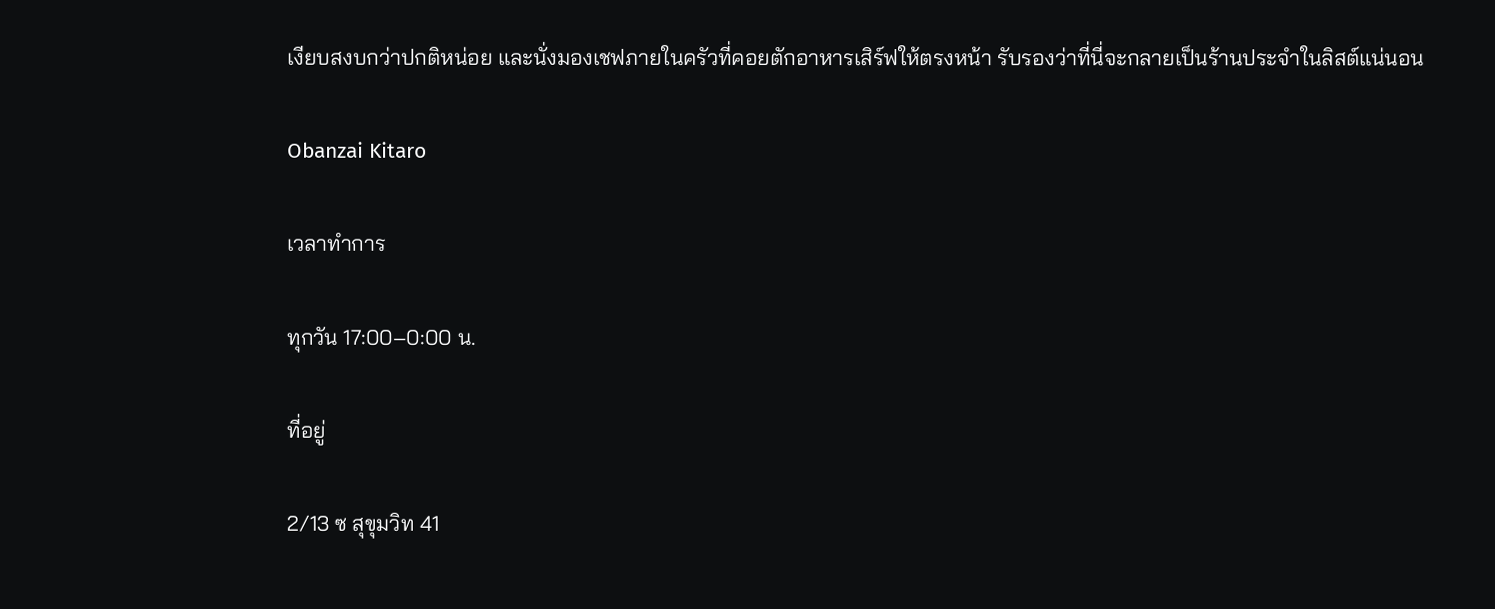เงียบสงบกว่าปกติหน่อย และนั่งมองเชฟภายในครัวที่คอยตักอาหารเสิร์ฟให้ตรงหน้า รับรองว่าที่นี่จะกลายเป็นร้านประจำในลิสต์แน่นอน

Obanzai Kitaro

เวลาทำการ

ทุกวัน 17:00–0:00 น.

ที่อยู่

2/13 ซ สุขุมวิท 41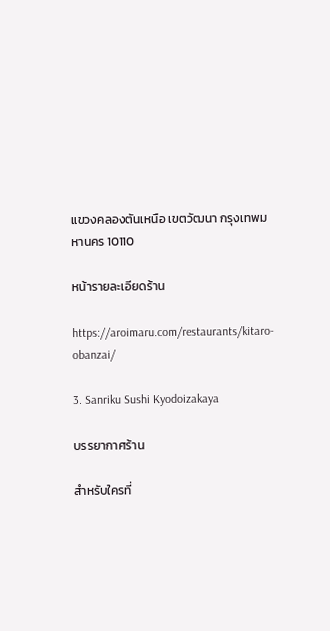แขวงคลองตันเหนือ เขตวัฒนา กรุงเทพมหานคร 10110

หน้ารายละเอียดร้าน

https://aroimaru.com/restaurants/kitaro-obanzai/

3. Sanriku Sushi Kyodoizakaya

บรรยากาศร้าน

สำหรับใครที่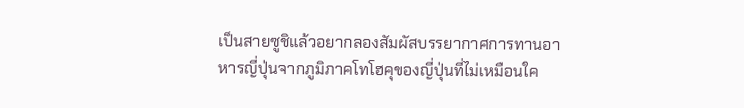เป็นสายซูชิแล้วอยากลองสัมผัสบรรยากาศการทานอาหารญี่ปุ่นจากภูมิภาคโทโฮคุของญี่ปุ่นที่ไม่เหมือนใค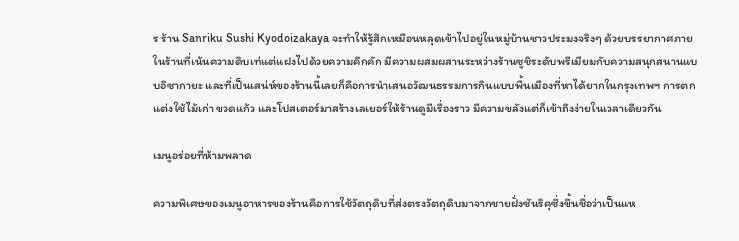ร ร้าน Sanriku Sushi Kyodoizakaya จะทำให้รู้สึกเหมือนหลุดเข้าไปอยู่ในหมู่บ้านชาวประมงจริงๆ ด้วยบรรยากาศภายในร้านที่เน้นความดิบเท่แต่แฝงไปด้วยความคึกคัก มีความผสมผสานระหว่างร้านซูชิระดับพรีเมียมกับความสนุกสนานแบบอิซากายะ และที่เป็นเสน่ห์ของร้านนี้เลยก็คือการนำเสนอวัฒนธรรมการกินแบบพื้นเมืองที่หาได้ยากในกรุงเทพฯ การตกแต่งใช้ไม้เก่า ขวดแก้ว และโปสเตอร์มาสร้างเลเยอร์ให้ร้านดูมีเรื่องราว มีความขลังแต่ก็เข้าถึงง่ายในเวลาเดียวกัน

เมนูอร่อยที่ห้ามพลาด

ความพิเศษของเมนูอาหารของร้านคือการใช้วัตถุดิบที่ส่งตรงวัตถุดิบมาจากชายฝั่งซันริคุซึ่งขึ้นชื่อว่าเป็นแห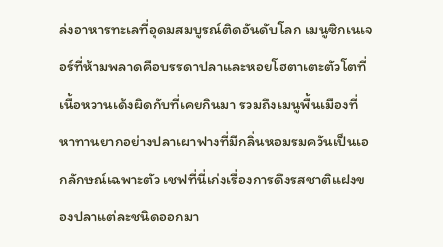ล่งอาหารทะเลที่อุดมสมบูรณ์ติดอันดับโลก เมนูซิกเนเจอร์ที่ห้ามพลาดคือบรรดาปลาและหอยโฮตาเตะตัวโตที่เนื้อหวานเด้งผิดกับที่เคยกินมา รวมถึงเมนูพื้นเมืองที่หาทานยากอย่างปลาเผาฟางที่มีกลิ่นหอมรมควันเป็นเอกลักษณ์เฉพาะตัว เชฟที่นี่เก่งเรื่องการดึงรสชาติแฝงของปลาแต่ละชนิดออกมา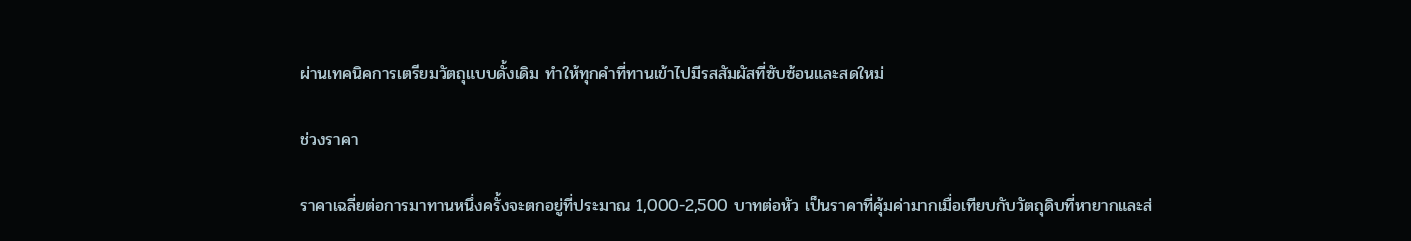ผ่านเทคนิคการเตรียมวัตถุแบบดั้งเดิม ทำให้ทุกคำที่ทานเข้าไปมีรสสัมผัสที่ซับซ้อนและสดใหม่

ช่วงราคา

ราคาเฉลี่ยต่อการมาทานหนึ่งครั้งจะตกอยู่ที่ประมาณ 1,000-2,500 บาทต่อหัว เป็นราคาที่คุ้มค่ามากเมื่อเทียบกับวัตถุดิบที่หายากและส่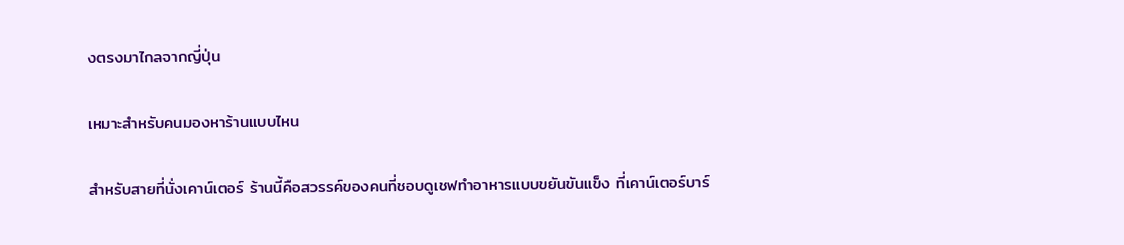งตรงมาไกลจากญี่ปุ่น

เหมาะสำหรับคนมองหาร้านแบบไหน

สำหรับสายที่นั่งเคาน์เตอร์ ร้านนี้คือสวรรค์ของคนที่ชอบดูเชฟทำอาหารแบบขยันขันแข็ง ที่เคาน์เตอร์บาร์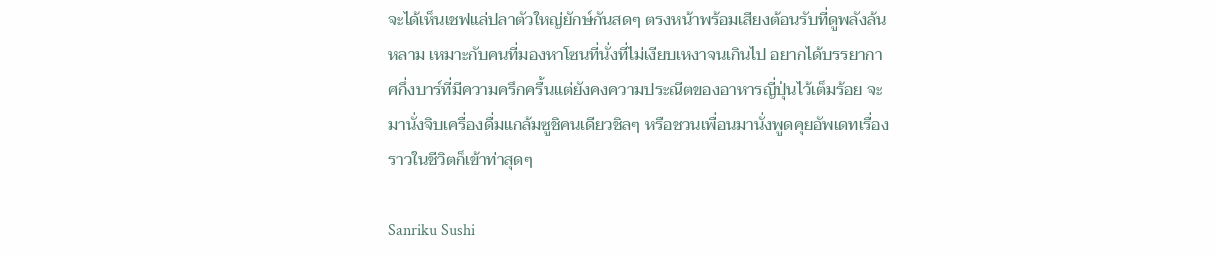จะได้เห็นเชฟแล่ปลาตัวใหญ่ยักษ์กันสดๆ ตรงหน้าพร้อมเสียงต้อนรับที่ดูพลังล้นหลาม เหมาะกับคนที่มองหาโซนที่นั่งที่ไม่เงียบเหงาจนเกินไป อยากได้บรรยากาศกึ่งบาร์ที่มีความครึกครื้นแต่ยังคงความประณีตของอาหารญี่ปุ่นไว้เต็มร้อย จะมานั่งจิบเครื่องดื่มแกล้มซูชิคนเดียวชิลๆ หรือชวนเพื่อนมานั่งพูดคุยอัพเดทเรื่องราวในชีวิตก็เข้าท่าสุดๆ

Sanriku Sushi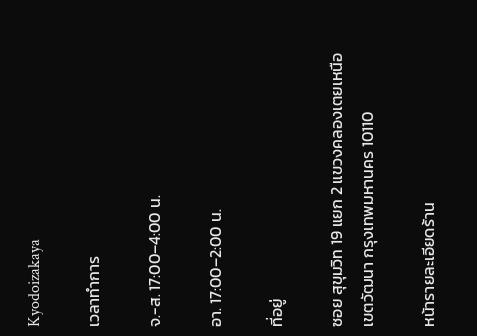Kyodoizakaya

เวลาทำการ

จ.-ส. 17:00–4:00 น.

อา. 17:00–2:00 น.

ที่อยู่

ซอย สุขุมวิท 19 แยก 2 แขวงคลองเตยเหนือ เขตวัฒนา กรุงเทพมหานคร 10110

หน้ารายละเอียดร้าน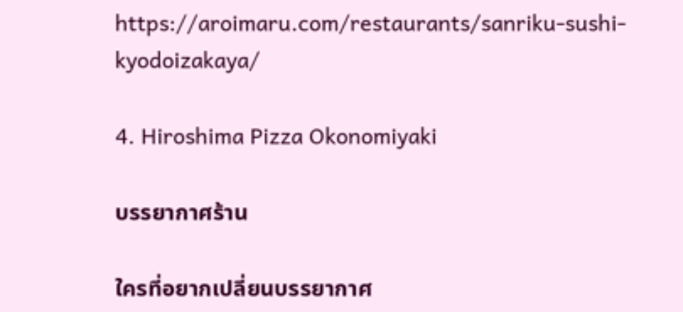https://aroimaru.com/restaurants/sanriku-sushi-kyodoizakaya/

4. Hiroshima Pizza Okonomiyaki

บรรยากาศร้าน

ใครที่อยากเปลี่ยนบรรยากาศ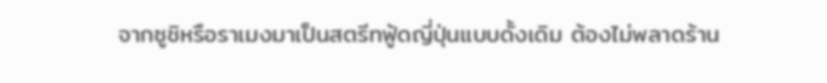จากซูชิหรือราเมงมาเป็นสตรีทฟู้ดญี่ปุ่นแบบดั้งเดิม ต้องไม่พลาดร้าน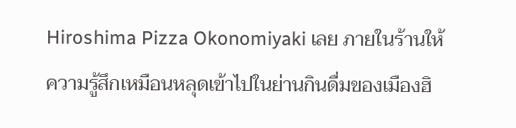Hiroshima Pizza Okonomiyaki เลย ภายในร้านให้ความรู้สึกเหมือนหลุดเข้าไปในย่านกินดื่มของเมืองฮิ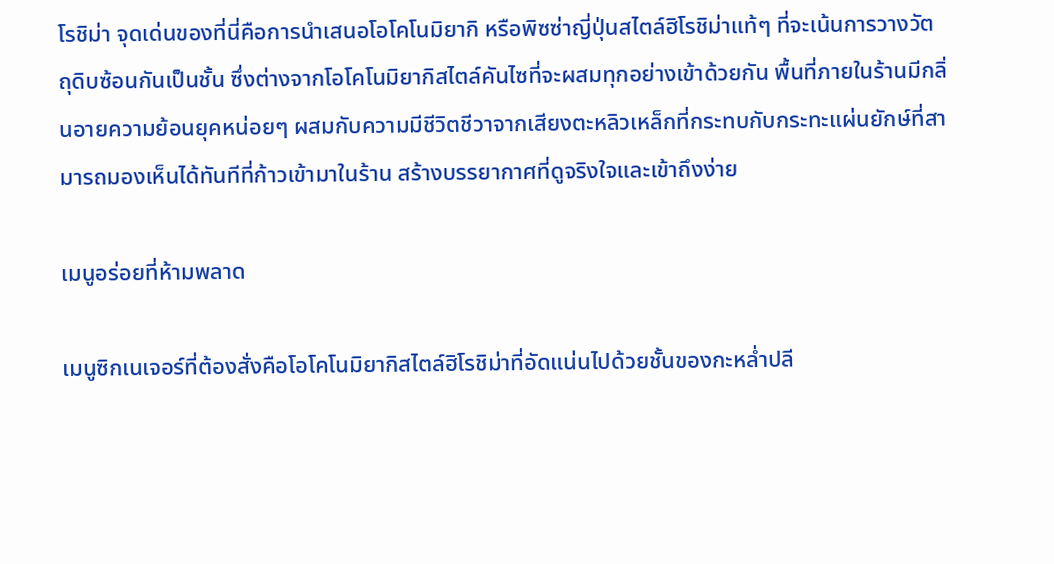โรชิม่า จุดเด่นของที่นี่คือการนำเสนอโอโคโนมิยากิ หรือพิซซ่าญี่ปุ่นสไตล์ฮิโรชิม่าแท้ๆ ที่จะเน้นการวางวัตถุดิบซ้อนกันเป็นชั้น ซึ่งต่างจากโอโคโนมิยากิสไตล์คันไซที่จะผสมทุกอย่างเข้าด้วยกัน พื้นที่ภายในร้านมีกลิ่นอายความย้อนยุคหน่อยๆ ผสมกับความมีชีวิตชีวาจากเสียงตะหลิวเหล็กที่กระทบกับกระทะแผ่นยักษ์ที่สามารถมองเห็นได้ทันทีที่ก้าวเข้ามาในร้าน สร้างบรรยากาศที่ดูจริงใจและเข้าถึงง่าย

เมนูอร่อยที่ห้ามพลาด

เมนูซิกเนเจอร์ที่ต้องสั่งคือโอโคโนมิยากิสไตล์ฮิโรชิม่าที่อัดแน่นไปด้วยชั้นของกะหล่ำปลี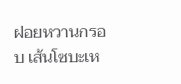ฝอยหวานกรอบ เส้นโซบะเห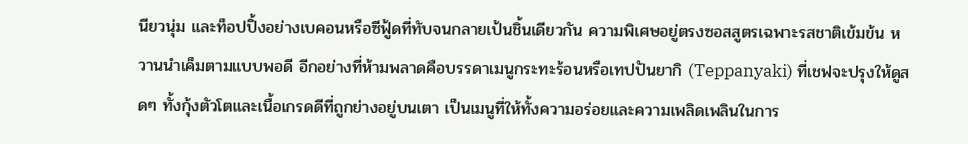นียวนุ่ม และท็อปปิ้งอย่างเบคอนหรือซีฟู้ดที่ทับจนกลายเป้นชิ้นเดียวกัน ความพิเศษอยู่ตรงซอสสูตรเฉพาะรสชาติเข้มข้น หวานนำเค็มตามแบบพอดี อีกอย่างที่ห้ามพลาดคือบรรดาเมนูกระทะร้อนหรือเทปปันยากิ (Teppanyaki) ที่เชฟจะปรุงให้ดูสดๆ ทั้งกุ้งตัวโตและเนื้อเกรดดีที่ถูกย่างอยู่บนเตา เป็นเมนูที่ให้ทั้งความอร่อยและความเพลิดเพลินในการ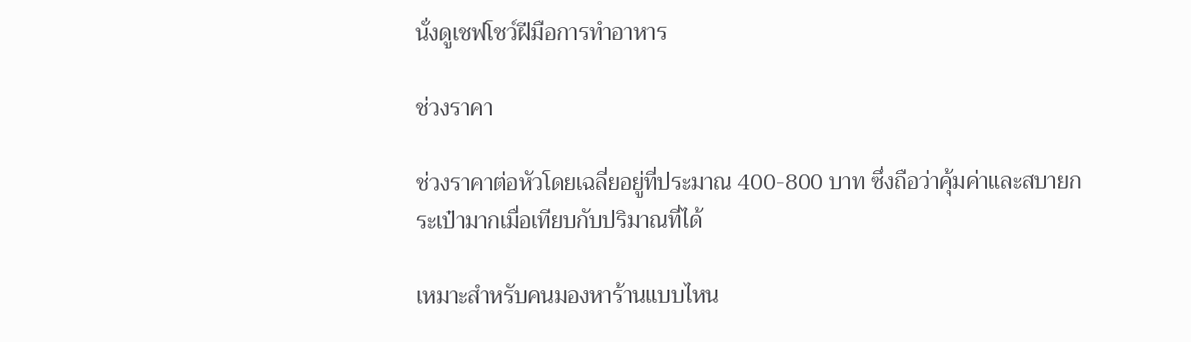นั่งดูเชฟโชว์ฝีมือการทำอาหาร

ช่วงราคา

ช่วงราคาต่อหัวโดยเฉลี่ยอยู่ที่ประมาณ 400-800 บาท ซึ่งถือว่าคุ้มค่าและสบายกระเป๋ามากเมื่อเทียบกับปริมาณที่ได้

เหมาะสำหรับคนมองหาร้านแบบไหน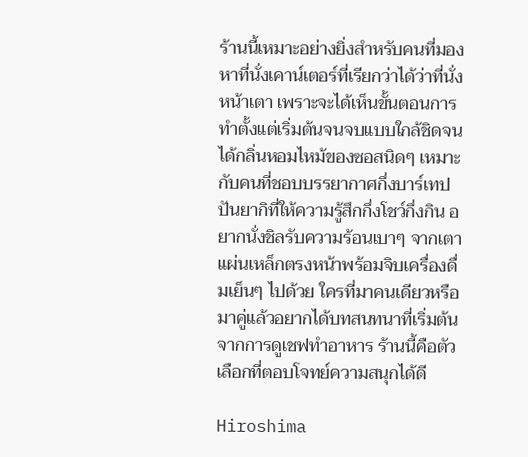ร้านนี้เหมาะอย่างยิ่งสำหรับคนที่มองหาที่นั่งเคาน์เตอร์ที่เรียกว่าได้ว่าที่นั่งหน้าเตา เพราะจะได้เห็นขั้นตอนการทำตั้งแต่เริ่มต้นจนจบแบบใกล้ชิดจนได้กลิ่นหอมไหม้ของซอสนิดๆ เหมาะกับคนที่ชอบบรรยากาศกึ่งบาร์เทปปันยากิที่ให้ความรู้สึกกึ่งโชว์กึ่งกิน อยากนั่งชิลรับความร้อนเบาๆ จากเตาแผ่นเหล็กตรงหน้าพร้อมจิบเครื่องดื่มเย็นๆ ไปด้วย ใครที่มาคนเดียวหรือมาคู่แล้วอยากได้บทสนทนาที่เริ่มต้นจากการดูเชฟทำอาหาร ร้านนี้คือตัวเลือกที่ตอบโจทย์ความสนุกได้ดี

Hiroshima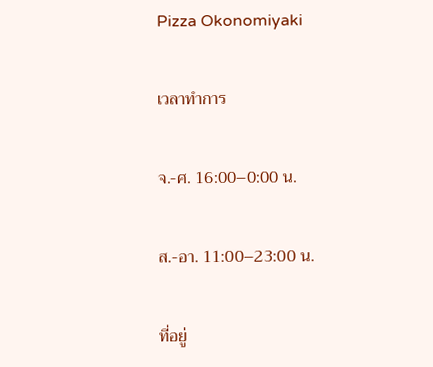Pizza Okonomiyaki

เวลาทำการ

จ.-ศ. 16:00–0:00 น.

ส.-อา. 11:00–23:00 น.

ที่อยู่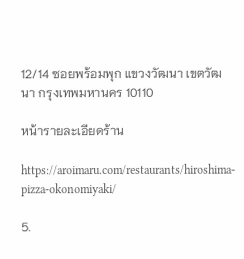12/14 ซอยพร้อมพุก แขวงวัฒนา เขตวัฒนา กรุงเทพมหานคร 10110

หน้ารายละเอียดร้าน

https://aroimaru.com/restaurants/hiroshima-pizza-okonomiyaki/

5.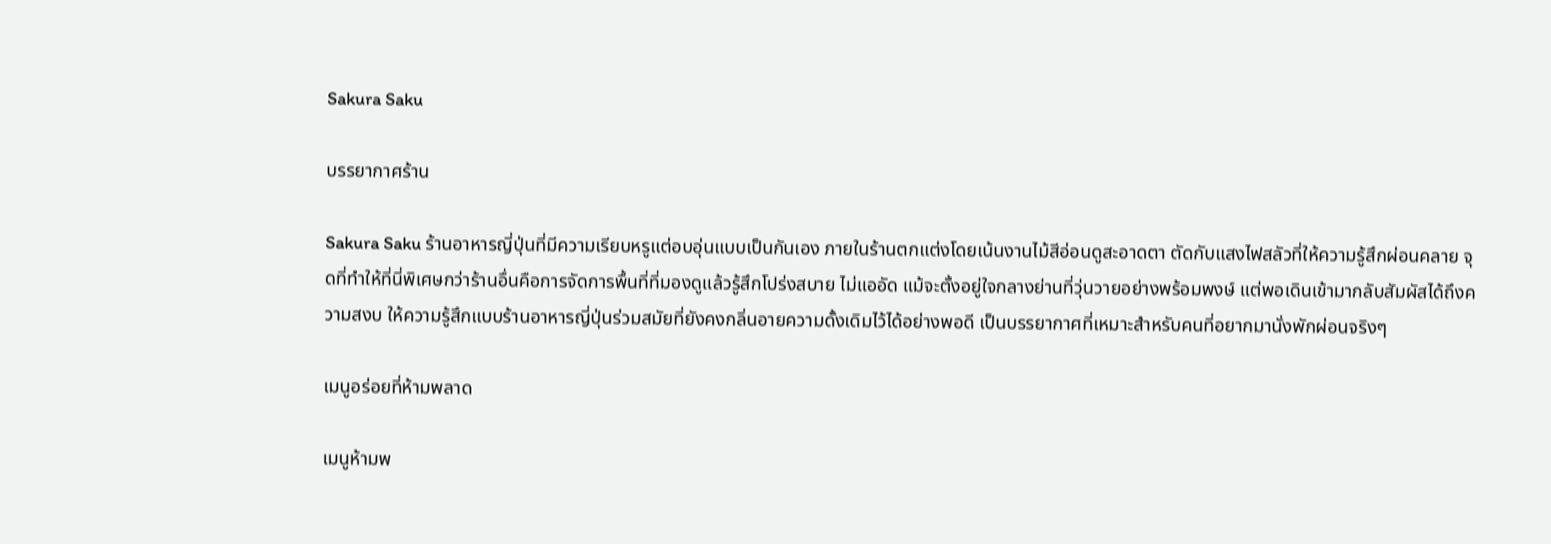Sakura Saku

บรรยากาศร้าน

Sakura Saku ร้านอาหารญี่ปุ่นที่มีความเรียบหรูแต่อบอุ่นแบบเป็นกันเอง ภายในร้านตกแต่งโดยเน้นงานไม้สีอ่อนดูสะอาดตา ตัดกับแสงไฟสลัวที่ให้ความรู้สึกผ่อนคลาย จุดที่ทำให้ที่นี่พิเศษกว่าร้านอื่นคือการจัดการพื้นที่ที่มองดูแล้วรู้สึกโปร่งสบาย ไม่แออัด แม้จะตั้งอยู่ใจกลางย่านที่วุ่นวายอย่างพร้อมพงษ์ แต่พอเดินเข้ามากลับสัมผัสได้ถึงความสงบ ให้ความรู้สึกแบบร้านอาหารญี่ปุ่นร่วมสมัยที่ยังคงกลิ่นอายความดั้งเดิมไว้ได้อย่างพอดี เป็นบรรยากาศที่เหมาะสำหรับคนที่อยากมานั่งพักผ่อนจริงๆ

เมนูอร่อยที่ห้ามพลาด

เมนูห้ามพ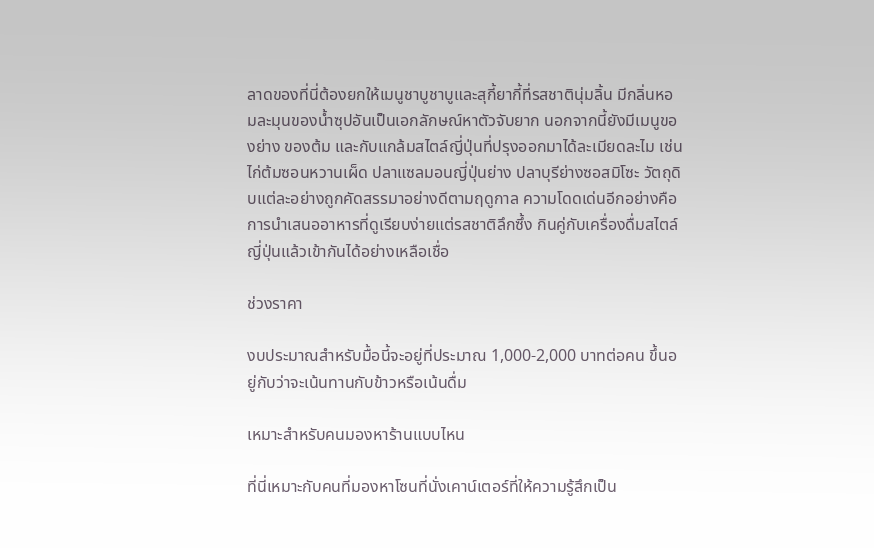ลาดของที่นี่ต้องยกให้เมนูชาบูชาบูและสุกี้ยากี้ที่รสชาตินุ่มลิ้น มีกลิ่นหอมละมุนของน้ำซุปอันเป็นเอกลักษณ์หาตัวจับยาก นอกจากนี้ยังมีเมนูของย่าง ของต้ม และกับแกล้มสไตล์ญี่ปุ่นที่ปรุงออกมาได้ละเมียดละไม เช่น ไก่ต้มซอนหวานเผ็ด ปลาแซลมอนญี่ปุ่นย่าง ปลาบุรีย่างซอสมิโซะ วัตถุดิบแต่ละอย่างถูกคัดสรรมาอย่างดีตามฤดูกาล ความโดดเด่นอีกอย่างคือการนำเสนออาหารที่ดูเรียบง่ายแต่รสชาติลึกซึ้ง กินคู่กับเครื่องดื่มสไตล์ญี่ปุ่นแล้วเข้ากันได้อย่างเหลือเชื่อ

ช่วงราคา

งบประมาณสำหรับมื้อนี้จะอยู่ที่ประมาณ 1,000-2,000 บาทต่อคน ขึ้นอยู่กับว่าจะเน้นทานกับข้าวหรือเน้นดื่ม

เหมาะสำหรับคนมองหาร้านแบบไหน

ที่นี่เหมาะกับคนที่มองหาโซนที่นั่งเคาน์เตอร์ที่ให้ความรู้สึกเป็น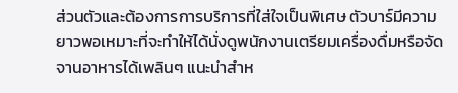ส่วนตัวและต้องการการบริการที่ใส่ใจเป็นพิเศษ ตัวบาร์มีความยาวพอเหมาะที่จะทำให้ได้นั่งดูพนักงานเตรียมเครื่องดื่มหรือจัดจานอาหารได้เพลินๆ แนะนำสำห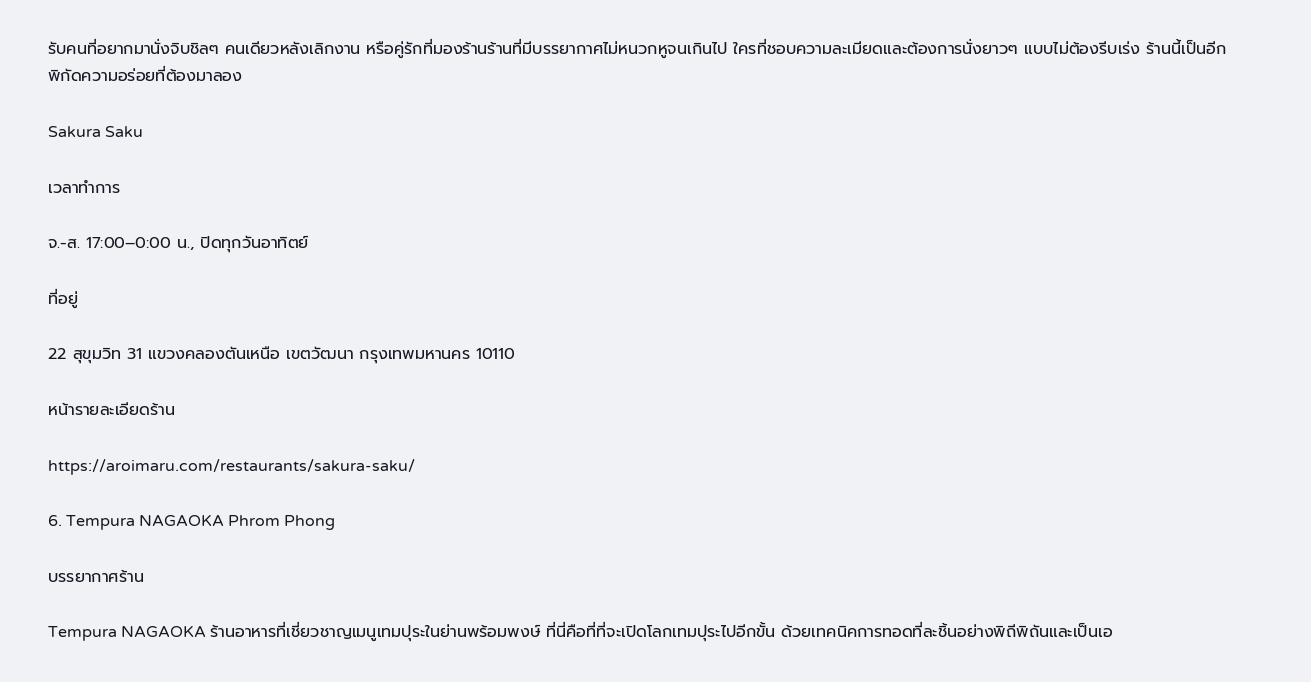รับคนที่อยากมานั่งจิบชิลๆ คนเดียวหลังเลิกงาน หรือคู่รักที่มองร้านร้านที่มีบรรยากาศไม่หนวกหูจนเกินไป ใครที่ชอบความละเมียดและต้องการนั่งยาวๆ แบบไม่ต้องรีบเร่ง ร้านนี้เป็นอีกพิกัดความอร่อยที่ต้องมาลอง

Sakura Saku

เวลาทำการ

จ.-ส. 17:00–0:00 น., ปิดทุกวันอาทิตย์

ที่อยู่

22 สุขุมวิท 31 แขวงคลองตันเหนือ เขตวัฒนา กรุงเทพมหานคร 10110

หน้ารายละเอียดร้าน

https://aroimaru.com/restaurants/sakura-saku/

6. Tempura NAGAOKA Phrom Phong

บรรยากาศร้าน

Tempura NAGAOKA ร้านอาหารที่เชี่ยวชาญเมนูเทมปุระในย่านพร้อมพงษ์ ที่นี่คือที่ที่จะเปิดโลกเทมปุระไปอีกขั้น ด้วยเทคนิคการทอดที่ละชิ้นอย่างพิถีพิถันและเป็นเอ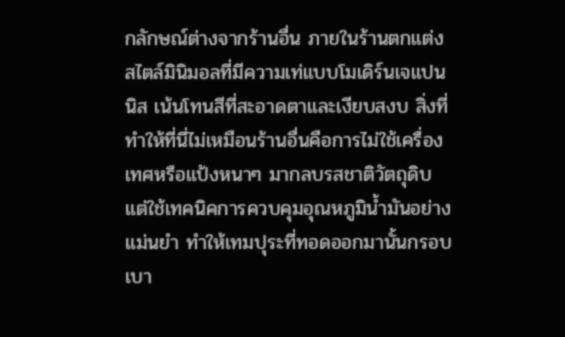กลักษณ์ต่างจากร้านอื่น ภายในร้านตกแต่งสไตล์มินิมอลที่มีความเท่แบบโมเดิร์นเจแปนนิส เน้นโทนสีที่สะอาดตาและเงียบสงบ สิ่งที่ทำให้ที่นี่ไม่เหมือนร้านอื่นคือการไม่ใช้เครื่องเทศหรือแป้งหนาๆ มากลบรสชาติวัตถุดิบ แต่ใช้เทคนิคการควบคุมอุณหภูมิน้ำมันอย่างแม่นยำ ทำให้เทมปุระที่ทอดออกมานั้นกรอบ เบา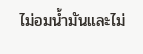ไม่อมน้ำมันและไม่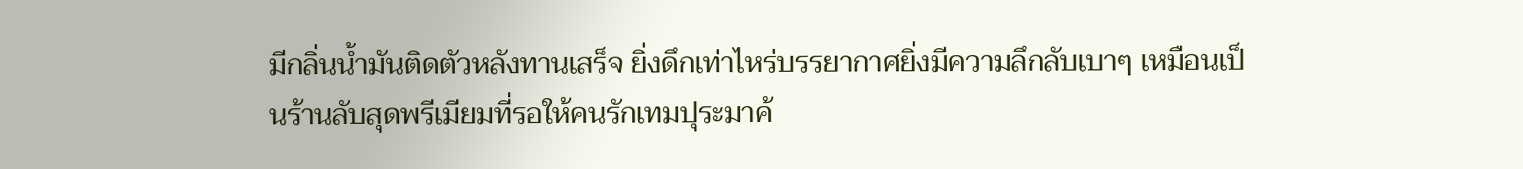มีกลิ่นน้ำมันติดตัวหลังทานเสร็จ ยิ่งดึกเท่าไหร่บรรยากาศยิ่งมีความลึกลับเบาๆ เหมือนเป็นร้านลับสุดพรีเมียมที่รอให้คนรักเทมปุระมาค้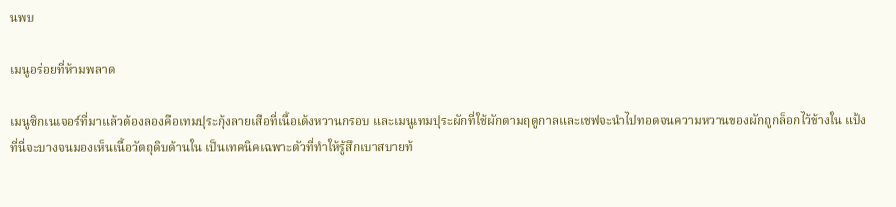นพบ

เมนูอร่อยที่ห้ามพลาด

เมนูซิกเนเจอร์ที่มาแล้วต้องลองคือเทมปุระกุ้งลายเสือที่เนื้อเด้งหวานกรอบ และเมนูเทมปุระผักที่ใช้ผักตามฤดูกาลและเชฟจะนำไปทอดจนความหวานของผักถูกล็อกไว้ข้างใน แป้งที่นี่จะบางจนมองเห็นเนื้อวัตถุดิบด้านใน เป็นเทคนิคเฉพาะตัวที่ทำให้รู้สึกเบาสบายท้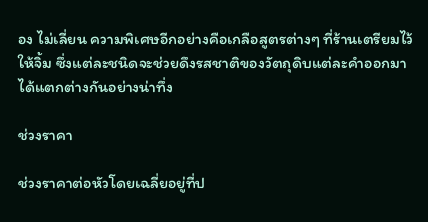อง ไม่เลี่ยน ความพิเศษอีกอย่างคือเกลือสูตรต่างๆ ที่ร้านเตรียมไว้ให้จิ้ม ซึ่งแต่ละชนิดจะช่วยดึงรสชาติของวัตถุดิบแต่ละคำออกมาได้แตกต่างกันอย่างน่าทึ่ง

ช่วงราคา

ช่วงราคาต่อหัวโดยเฉลี่ยอยู่ที่ป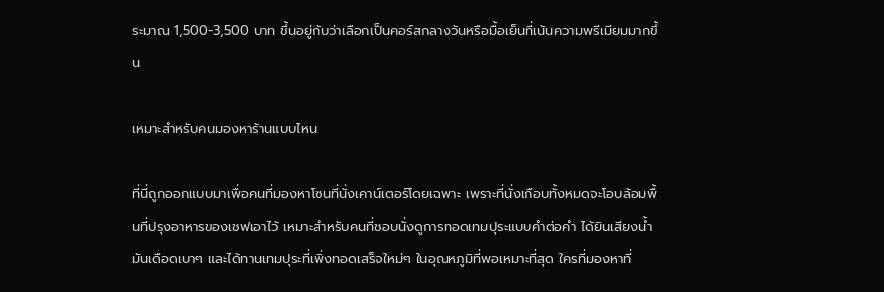ระมาณ 1,500-3,500 บาท ขึ้นอยู่กับว่าเลือกเป็นคอร์สกลางวันหรือมื้อเย็นที่เน้นความพรีเมียมมากขึ้น

เหมาะสำหรับคนมองหาร้านแบบไหน

ที่นี่ถูกออกแบบมาเพื่อคนที่มองหาโซนที่นั่งเคาน์เตอร์โดยเฉพาะ เพราะที่นั่งเกือบทั้งหมดจะโอบล้อมพื้นที่ปรุงอาหารของเชฟเอาไว้ เหมาะสำหรับคนที่ชอบนั่งดูการทอดเทมปุระแบบคำต่อคำ ได้ยินเสียงน้ำมันเดือดเบาๆ และได้ทานเทมปุระที่เพิ่งทอดเสร็จใหม่ๆ ในอุณหภูมิที่พอเหมาะที่สุด ใครที่มองหาที่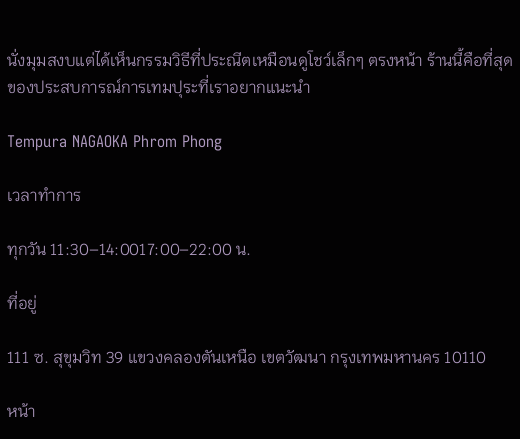นั่งมุมสงบแต่ได้เห็นกรรมวิธีที่ประณีตเหมือนดูโชว์เล็กๆ ตรงหน้า ร้านนี้คือที่สุดของประสบการณ์การเทมปุระที่เราอยากแนะนำ

Tempura NAGAOKA Phrom Phong

เวลาทำการ

ทุกวัน 11:30–14:0017:00–22:00 น.

ที่อยู่

111 ซ. สุขุมวิท 39 แขวงคลองตันเหนือ เขตวัฒนา กรุงเทพมหานคร 10110

หน้า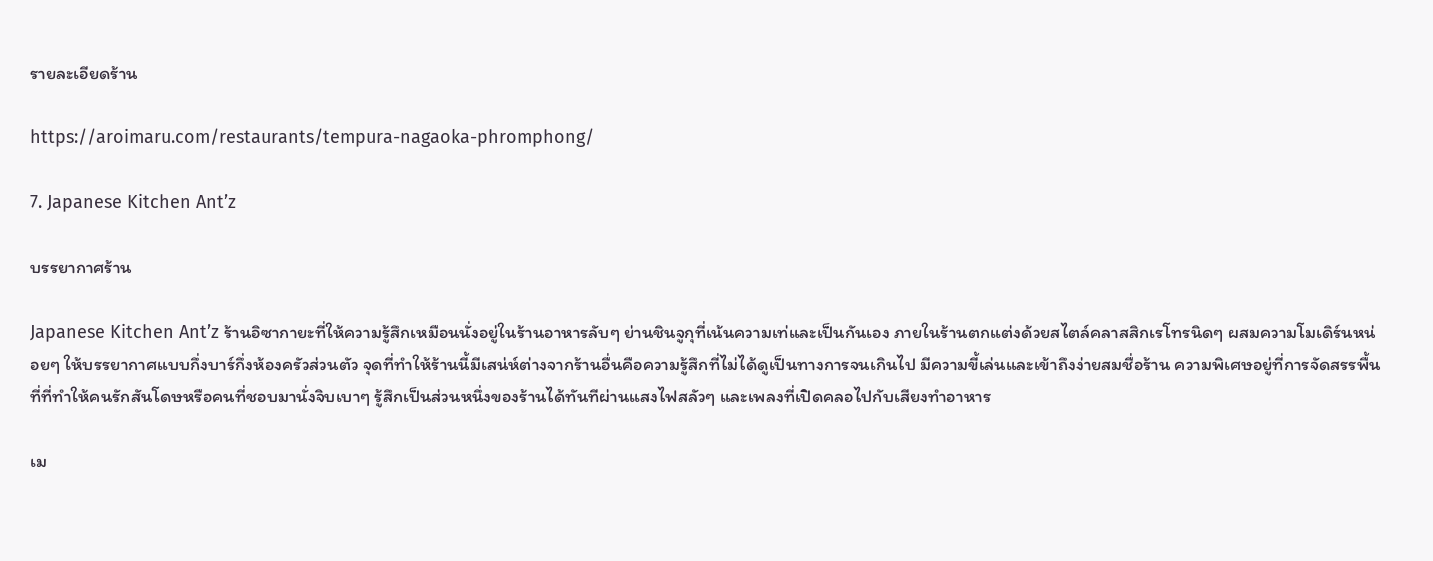รายละเอียดร้าน

https://aroimaru.com/restaurants/tempura-nagaoka-phromphong/

7. Japanese Kitchen Ant’z

บรรยากาศร้าน

Japanese Kitchen Ant’z ร้านอิซากายะที่ให้ความรู้สึกเหมือนนั่งอยู่ในร้านอาหารลับๆ ย่านชินจูกุที่เน้นความเท่และเป็นกันเอง ภายในร้านตกแต่งด้วยสไตล์คลาสสิกเรโทรนิดๆ ผสมความโมเดิร์นหน่อยๆ ให้บรรยากาศแบบกึ่งบาร์กึ่งห้องครัวส่วนตัว จุดที่ทำให้ร้านนี้มีเสน่ห์ต่างจากร้านอื่นคือความรู้สึกที่ไม่ได้ดูเป็นทางการจนเกินไป มีความขี้เล่นและเข้าถึงง่ายสมชื่อร้าน ความพิเศษอยู่ที่การจัดสรรพื้นที่ที่ทำให้คนรักสันโดษหรือคนที่ชอบมานั่งจิบเบาๆ รู้สึกเป็นส่วนหนึ่งของร้านได้ทันทีผ่านแสงไฟสลัวๆ และเพลงที่เปิดคลอไปกับเสียงทำอาหาร

เม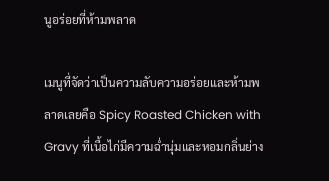นูอร่อยที่ห้ามพลาด

เมนูที่จัดว่าเป็นความลับความอร่อยและห้ามพลาดเลยคือ Spicy Roasted Chicken with Gravy ที่เนื้อไก่มีความฉ่ำนุ่มและหอมกลิ่นย่าง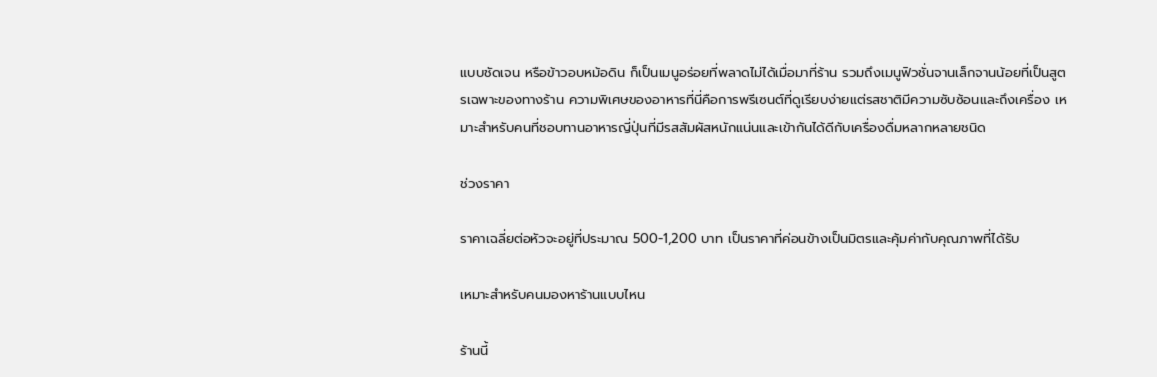แบบชัดเจน หรือข้าวอบหม้อดิน ก็เป็นเมนูอร่อยที่พลาดไม่ได้เมื่อมาที่ร้าน รวมถึงเมนูฟิวชั่นจานเล็กจานน้อยที่เป็นสูตรเฉพาะของทางร้าน ความพิเศษของอาหารที่นี่คือการพรีเซนต์ที่ดูเรียบง่ายแต่รสชาติมีความซับซ้อนและถึงเครื่อง เหมาะสำหรับคนที่ชอบทานอาหารญี่ปุ่นที่มีรสสัมผัสหนักแน่นและเข้ากันได้ดีกับเครื่องดื่มหลากหลายชนิด

ช่วงราคา

ราคาเฉลี่ยต่อหัวจะอยู่ที่ประมาณ 500-1,200 บาท เป็นราคาที่ค่อนข้างเป็นมิตรและคุ้มค่ากับคุณภาพที่ได้รับ

เหมาะสำหรับคนมองหาร้านแบบไหน

ร้านนี้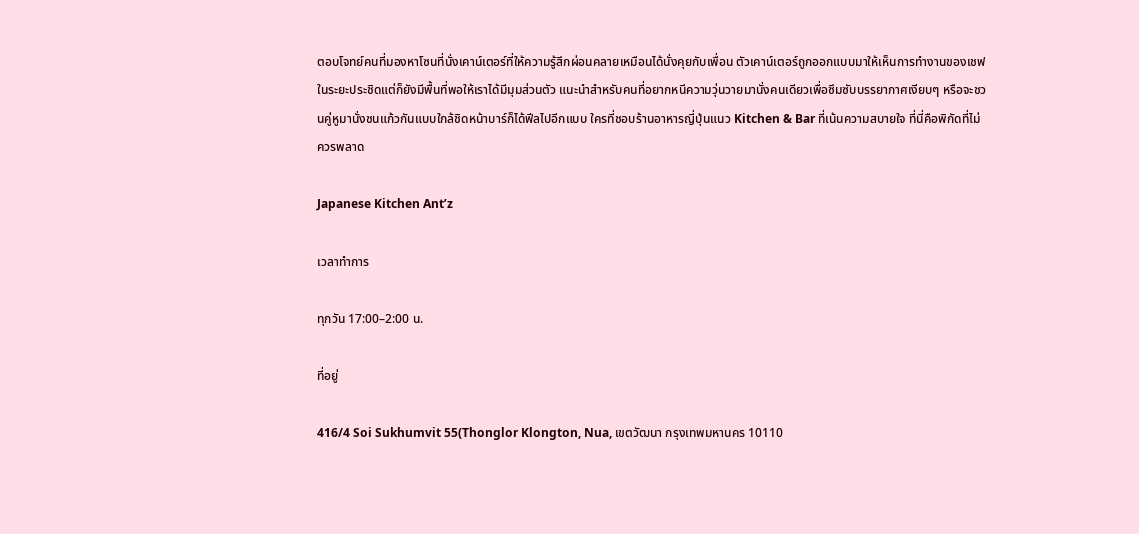ตอบโจทย์คนที่มองหาโซนที่นั่งเคาน์เตอร์ที่ให้ความรู้สึกผ่อนคลายเหมือนได้นั่งคุยกับเพื่อน ตัวเคาน์เตอร์ถูกออกแบบมาให้เห็นการทำงานของเชฟในระยะประชิดแต่ก็ยังมีพื้นที่พอให้เราได้มีมุมส่วนตัว แนะนำสำหรับคนที่อยากหนีความวุ่นวายมานั่งคนเดียวเพื่อซึมซับบรรยากาศเงียบๆ หรือจะชวนคู่หูมานั่งชนแก้วกันแบบใกล้ชิดหน้าบาร์ก็ได้ฟีลไปอีกแบบ ใครที่ชอบร้านอาหารญี่ปุ่นแนว Kitchen & Bar ที่เน้นความสบายใจ ที่นี่คือพิกัดที่ไม่ควรพลาด

Japanese Kitchen Ant’z

เวลาทำการ

ทุกวัน 17:00–2:00 น.

ที่อยู่

416/4 Soi Sukhumvit 55(Thonglor Klongton, Nua, เขตวัฒนา กรุงเทพมหานคร 10110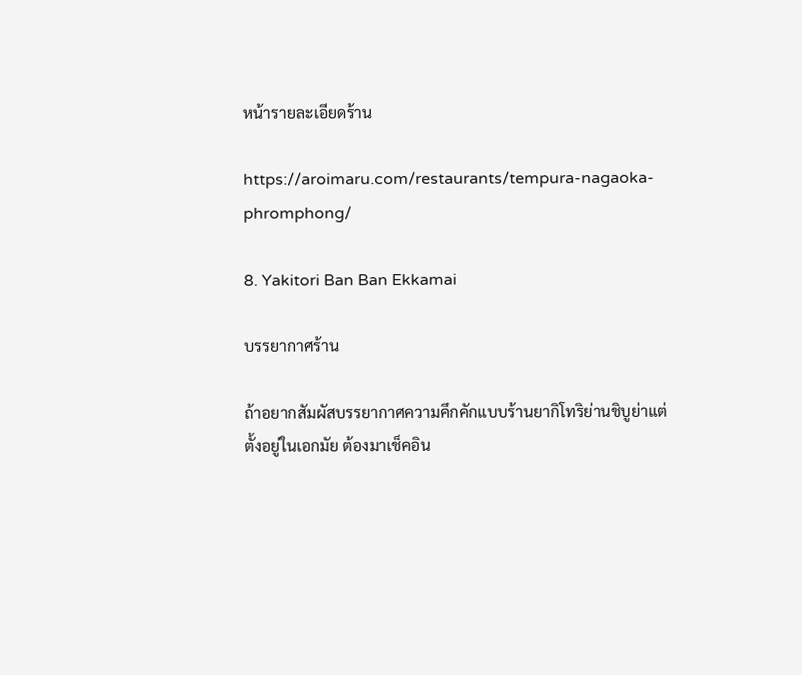หน้ารายละเอียดร้าน

https://aroimaru.com/restaurants/tempura-nagaoka-phromphong/

8. Yakitori Ban Ban Ekkamai

บรรยากาศร้าน

ถ้าอยากสัมผัสบรรยากาศความคึกคักแบบร้านยากิโทริย่านชิบูย่าแต่ตั้งอยู่ในเอกมัย ต้องมาเช็คอิน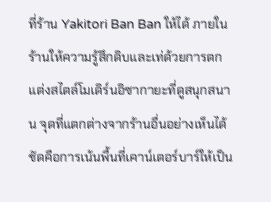ที่ร้าน Yakitori Ban Ban ให้ได้ ภายในร้านให้ความรู้สึกดิบและเท่ด้วยการตกแต่งสไตล์โมเดิร์นอิซากายะที่ดูสนุกสนาน จุดที่แตกต่างจากร้านอื่นอย่างเห็นได้ชัดคือการเน้นพื้นที่เคาน์เตอร์บาร์ให้เป็น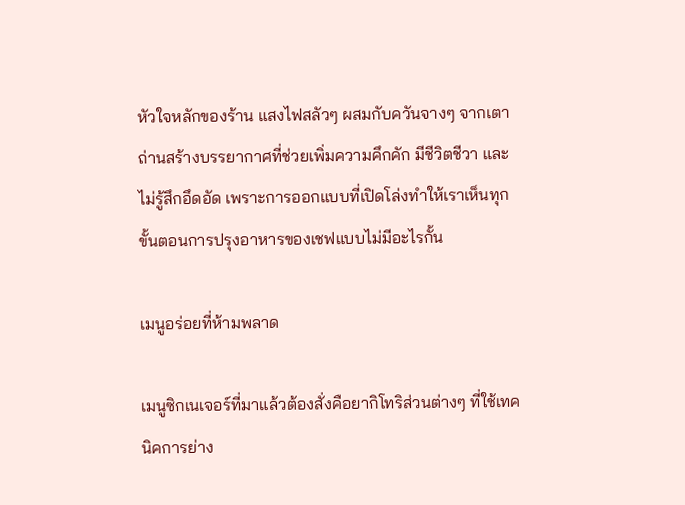หัวใจหลักของร้าน แสงไฟสลัวๆ ผสมกับควันจางๆ จากเตาถ่านสร้างบรรยากาศที่ช่วยเพิ่มความคึกคัก มีชีวิตชีวา และไม่รู้สึกอึดอัด เพราะการออกแบบที่เปิดโล่งทำให้เราเห็นทุกขั้นตอนการปรุงอาหารของเชฟแบบไม่มีอะไรกั้น

เมนูอร่อยที่ห้ามพลาด

เมนูซิกเนเจอร์ที่มาแล้วต้องสั่งคือยากิโทริส่วนต่างๆ ที่ใช้เทคนิคการย่าง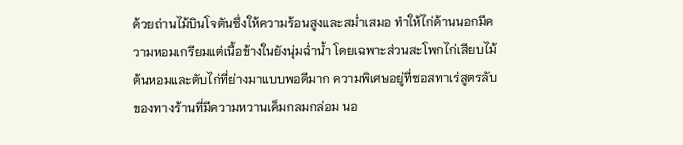ด้วยถ่านไม้บินโจตันซึ่งให้ความร้อนสูงและสม่ำเสมอ ทำให้ไก่ด้านนอกมีความหอมเกรียมแต่เนื้อข้างในยังนุ่มฉ่ำน้ำ โดยเฉพาะส่วนสะโพกไก่เสียบไม้ต้นหอมและตับไก่ที่ย่างมาแบบพอดีมาก ความพิเศษอยู่ที่ซอสทาเร่สูตรลับของทางร้านที่มีความหวานเค็มกลมกล่อม นอ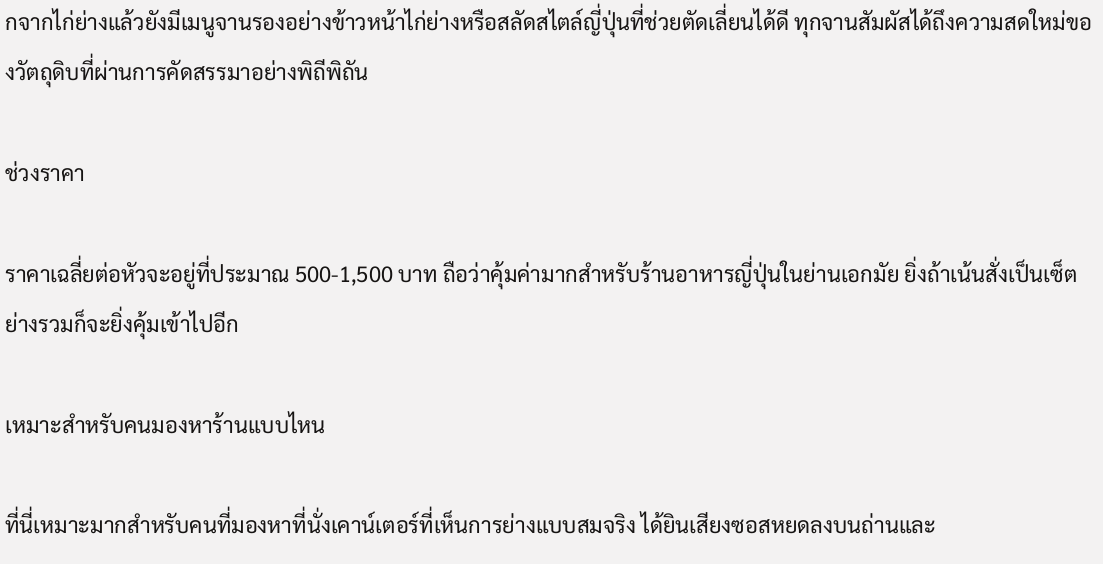กจากไก่ย่างแล้วยังมีเมนูจานรองอย่างข้าวหน้าไก่ย่างหรือสลัดสไตล์ญี่ปุ่นที่ช่วยตัดเลี่ยนได้ดี ทุกจานสัมผัสได้ถึงความสดใหม่ของวัตถุดิบที่ผ่านการคัดสรรมาอย่างพิถีพิถัน

ช่วงราคา

ราคาเฉลี่ยต่อหัวจะอยู่ที่ประมาณ 500-1,500 บาท ถือว่าคุ้มค่ามากสำหรับร้านอาหารญี่ปุ่นในย่านเอกมัย ยิ่งถ้าเน้นสั่งเป็นเซ็ตย่างรวมก็จะยิ่งคุ้มเข้าไปอีก

เหมาะสำหรับคนมองหาร้านแบบไหน

ที่นี่เหมาะมากสำหรับคนที่มองหาที่นั่งเคาน์เตอร์ที่เห็นการย่างแบบสมจริง ได้ยินเสียงซอสหยดลงบนถ่านและ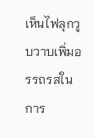เห็นไฟลุกวูบวาบเพิ่มอรรถรสในการ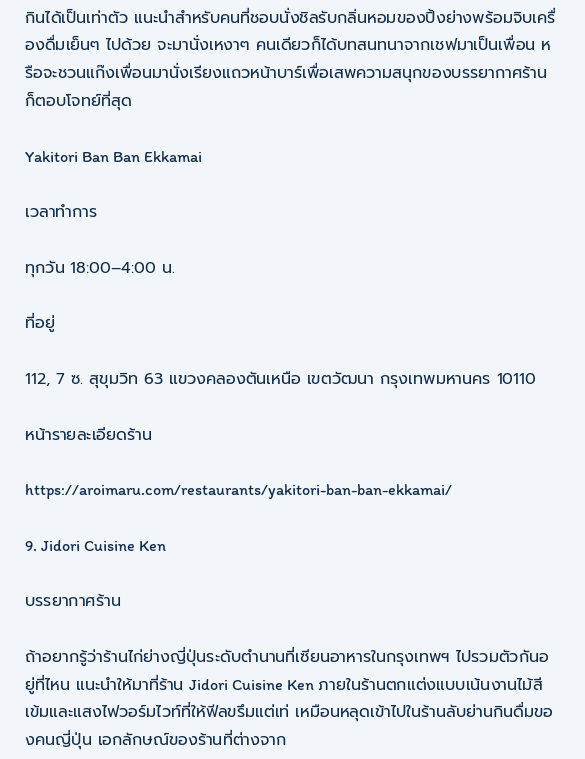กินได้เป็นเท่าตัว แนะนำสำหรับคนที่ชอบนั่งชิลรับกลิ่นหอมของปิ้งย่างพร้อมจิบเครื่องดื่มเย็นๆ ไปด้วย จะมานั่งเหงาๆ คนเดียวก็ได้บทสนทนาจากเชฟมาเป็นเพื่อน หรือจะชวนแก๊งเพื่อนมานั่งเรียงแถวหน้าบาร์เพื่อเสพความสนุกของบรรยากาศร้านก็ตอบโจทย์ที่สุด

Yakitori Ban Ban Ekkamai

เวลาทำการ

ทุกวัน 18:00–4:00 น.

ที่อยู่

112, 7 ซ. สุขุมวิท 63 แขวงคลองตันเหนือ เขตวัฒนา กรุงเทพมหานคร 10110

หน้ารายละเอียดร้าน

https://aroimaru.com/restaurants/yakitori-ban-ban-ekkamai/

9. Jidori Cuisine Ken

บรรยากาศร้าน

ถ้าอยากรู้ว่าร้านไก่ย่างญี่ปุ่นระดับตำนานที่เซียนอาหารในกรุงเทพฯ ไปรวมตัวกันอยู่ที่ไหน แนะนำให้มาที่ร้าน Jidori Cuisine Ken ภายในร้านตกแต่งแบบเน้นงานไม้สีเข้มและแสงไฟวอร์มไวท์ที่ให้ฟีลขรึมแต่เท่ เหมือนหลุดเข้าไปในร้านลับย่านกินดื่มของคนญี่ปุ่น เอกลักษณ์ของร้านที่ต่างจาก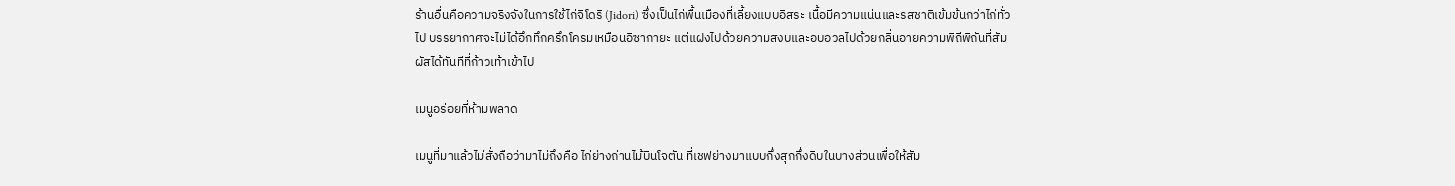ร้านอื่นคือความจริงจังในการใช้ไก่จิโดริ (Jidori) ซึ่งเป็นไก่พื้นเมืองที่เลี้ยงแบบอิสระ เนื้อมีความแน่นและรสชาติเข้มข้นกว่าไก่ทั่วไป บรรยากาศจะไม่ได้อึกทึกครึกโครมเหมือนอิซากายะ แต่แฝงไปด้วยความสงบและอบอวลไปด้วยกลิ่นอายความพิถีพิถันที่สัมผัสได้ทันทีที่ก้าวเท้าเข้าไป

เมนูอร่อยที่ห้ามพลาด

เมนูที่มาแล้วไม่สั่งถือว่ามาไม่ถึงคือ ไก่ย่างถ่านไม้บินโจตัน ที่เชฟย่างมาแบบกึ่งสุกกึ่งดิบในบางส่วนเพื่อให้สัม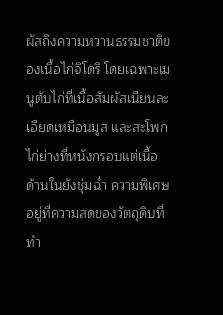ผัสถึงความหวานธรรมชาติของเนื้อไก่จิโดริ โดยเฉพาะเมนูตับไก่ที่เนื้อสัมผัสเนียนละเอียดเหมือนมูส และสะโพกไก่ย่างที่หนังกรอบแต่เนื้อด้านในยังชุ่มฉ่ำ ความพิเศษอยู่ที่ความสดของวัตถุดิบที่ทำ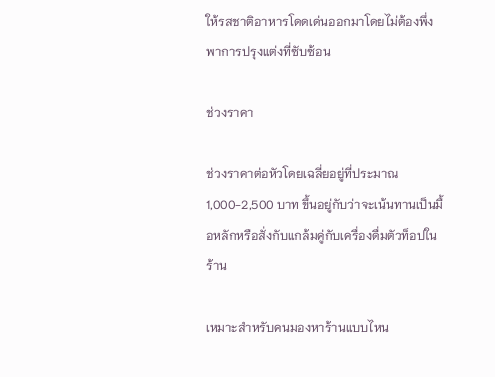ให้รสชาติอาหารโดดเด่นออกมาโดยไม่ต้องพึ่งพาการปรุงแต่งที่ซับซ้อน

ช่วงราคา

ช่วงราคาต่อหัวโดยเฉลี่ยอยู่ที่ประมาณ 1,000-2,500 บาท ขึ้นอยู่กับว่าจะเน้นทานเป็นมื้อหลักหรือสั่งกับแกล้มคู่กับเครื่องดื่มตัวท็อปในร้าน

เหมาะสำหรับคนมองหาร้านแบบไหน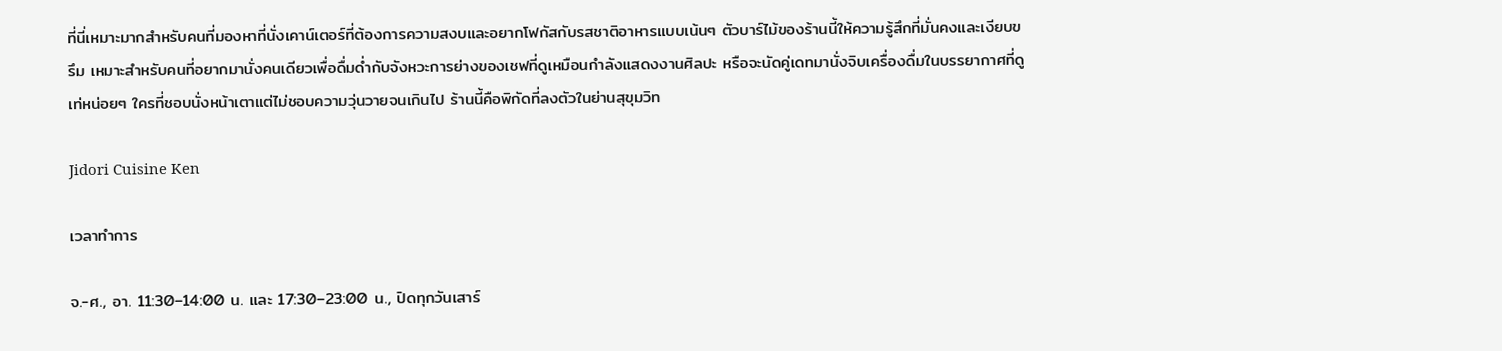ที่นี่เหมาะมากสำหรับคนที่มองหาที่นั่งเคาน์เตอร์ที่ต้องการความสงบและอยากโฟกัสกับรสชาติอาหารแบบเน้นๆ ตัวบาร์ไม้ของร้านนี้ให้ความรู้สึกที่มั่นคงและเงียบขรึม เหมาะสำหรับคนที่อยากมานั่งคนเดียวเพื่อดื่มด่ำกับจังหวะการย่างของเชฟที่ดูเหมือนกำลังแสดงงานศิลปะ หรือจะนัดคู่เดทมานั่งจิบเครื่องดื่มในบรรยากาศที่ดูเท่หน่อยๆ ใครที่ชอบนั่งหน้าเตาแต่ไม่ชอบความวุ่นวายจนเกินไป ร้านนี้คือพิกัดที่ลงตัวในย่านสุขุมวิท

Jidori Cuisine Ken

เวลาทำการ

จ.-ศ., อา. 11:30–14:00 น. และ 17:30–23:00 น., ปิดทุกวันเสาร์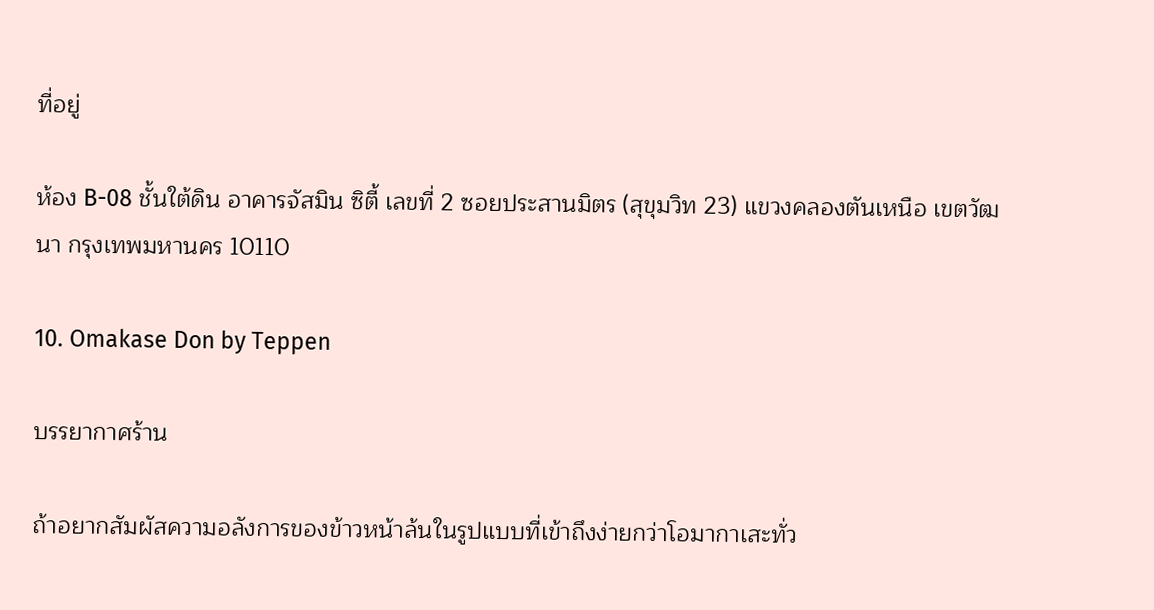ที่อยู่

ห้อง B-08 ชั้นใต้ดิน อาคารจัสมิน ซิตี้ เลขที่ 2 ซอยประสานมิตร (สุขุมวิท 23) แขวงคลองตันเหนือ เขตวัฒนา กรุงเทพมหานคร 10110

10. Omakase Don by Teppen

บรรยากาศร้าน

ถ้าอยากสัมผัสความอลังการของข้าวหน้าล้นในรูปแบบที่เข้าถึงง่ายกว่าโอมากาเสะทั่ว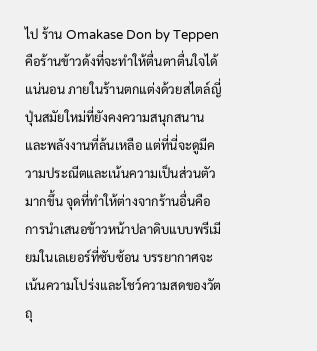ไป ร้าน Omakase Don by Teppen คือร้านข้าวด้งที่จะทำให้ตื่นตาตื่นใจได้แน่นอน ภายในร้านตกแต่งด้วยสไตล์ญี่ปุ่นสมัยใหม่ที่ยังคงความสนุกสนานและพลังงานที่ล้นเหลือ แต่ที่นี่จะดูมีความประณีตและเน้นความเป็นส่วนตัวมากขึ้น จุดที่ทำให้ต่างจากร้านอื่นคือการนำเสนอข้าวหน้าปลาดิบแบบพรีเมียมในเลเยอร์ที่ซับซ้อน บรรยากาศจะเน้นความโปร่งและโชว์ความสดของวัตถุ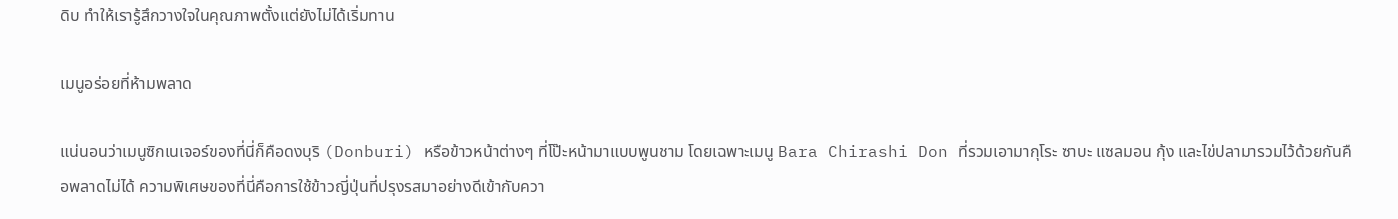ดิบ ทำให้เรารู้สึกวางใจในคุณภาพตั้งแต่ยังไม่ได้เริ่มทาน

เมนูอร่อยที่ห้ามพลาด

แน่นอนว่าเมนูซิกเนเจอร์ของที่นี่ก็คือดงบุริ (Donburi) หรือข้าวหน้าต่างๆ ที่โป๊ะหน้ามาแบบพูนชาม โดยเฉพาะเมนู Bara Chirashi Don ที่รวมเอามากุโระ ซาบะ แซลมอน กุ้ง และไข่ปลามารวมไว้ด้วยกันคือพลาดไม่ได้ ความพิเศษของที่นี่คือการใช้ข้าวญี่ปุ่นที่ปรุงรสมาอย่างดีเข้ากับควา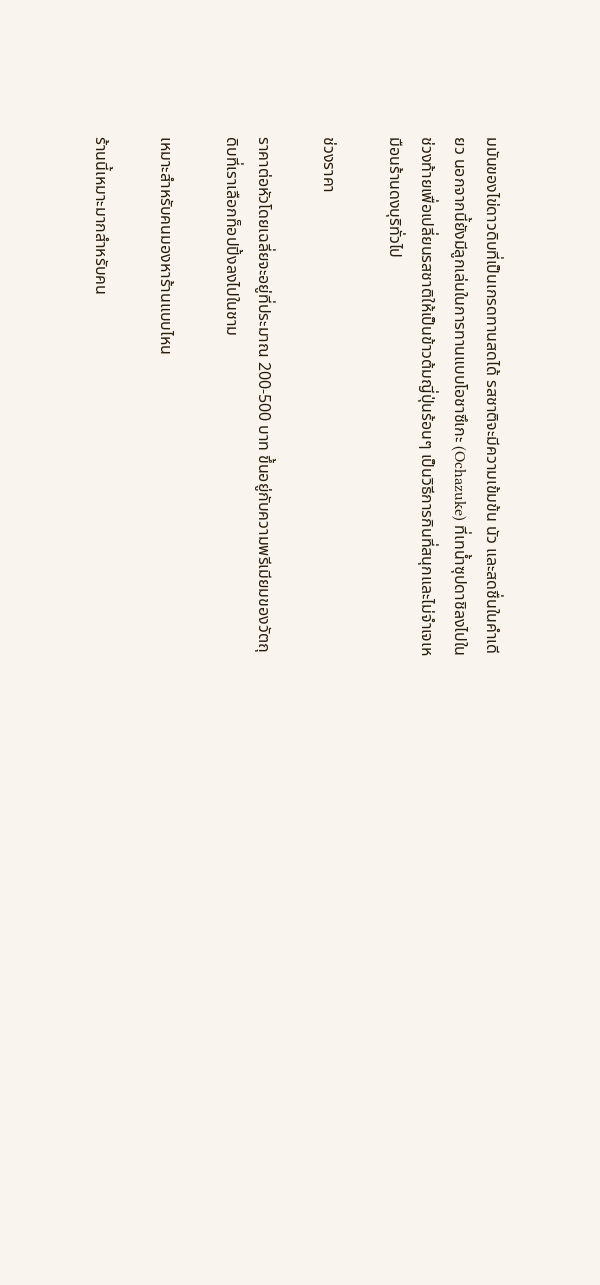มมันของไข่ดาวดิบที่เป็นเกรดทานสดได้ รสชาติจะมีความเข้มข้น นัว และสดชื่นในคำเดียว นอกจากนี้ยังมีลูกเล่นในการทานแบบโอชาซึเกะ (Ochazuke) ที่เทน้ำซุปดาชิลงไปในช่วงท้ายเพื่อเปลี่ยนรสชาติให้เป็นข้าวต้มญี่ปุ่นร้อนๆ เป็นวิธีการกินที่สนุกและไม่จำเจเหมือนร้านดงบุริทั่วไป

ช่วงราคา

ราคาต่อหัวโดยเฉลี่ยจะอยู่ที่ประมาณ 200-500 บาท ขึ้นอยู่กับความพรีเมียมของวัตถุดิบที่เราเลือกท็อปปิ้งลงไปในชาม

เหมาะสำหรับคนมองหาร้านแบบไหน

ร้านนี้เหมาะมากสำหรับคน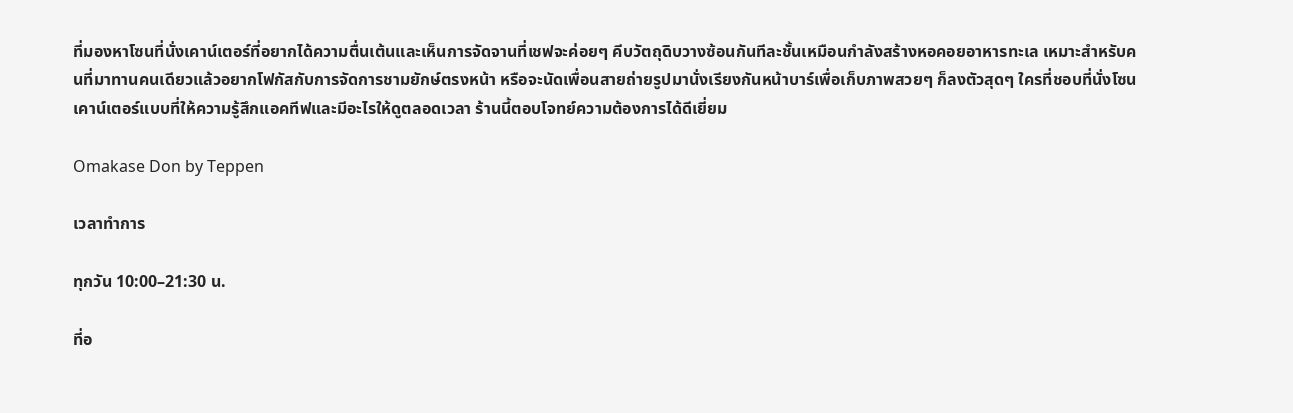ที่มองหาโซนที่นั่งเคาน์เตอร์ที่อยากได้ความตื่นเต้นและเห็นการจัดจานที่เชฟจะค่อยๆ คีบวัตถุดิบวางซ้อนกันทีละชั้นเหมือนกำลังสร้างหอคอยอาหารทะเล เหมาะสำหรับคนที่มาทานคนเดียวแล้วอยากโฟกัสกับการจัดการชามยักษ์ตรงหน้า หรือจะนัดเพื่อนสายถ่ายรูปมานั่งเรียงกันหน้าบาร์เพื่อเก็บภาพสวยๆ ก็ลงตัวสุดๆ ใครที่ชอบที่นั่งโซนเคาน์เตอร์แบบที่ให้ความรู้สึกแอคทีฟและมีอะไรให้ดูตลอดเวลา ร้านนี้ตอบโจทย์ความต้องการได้ดีเยี่ยม

Omakase Don by Teppen

เวลาทำการ

ทุกวัน 10:00–21:30 น.

ที่อ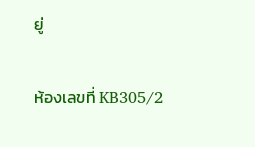ยู่

ห้องเลขที่ KB305/2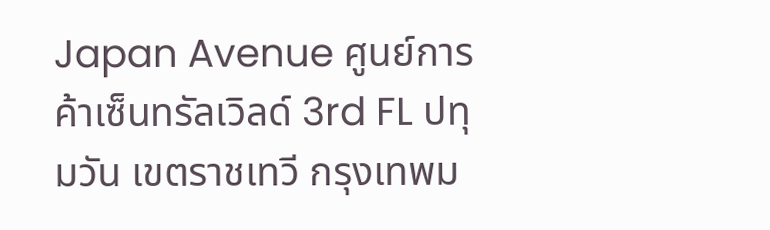Japan Avenue ศูนย์การค้าเซ็นทรัลเวิลด์ 3rd FL ปทุมวัน เขตราชเทวี กรุงเทพม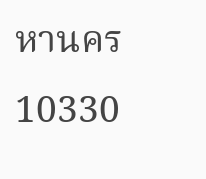หานคร 10330